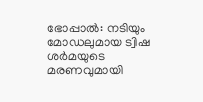ഭോപ്പാൽ: നടിയും മോഡലുമായ ട്വിഷ ശർമയുടെ മരണവുമായി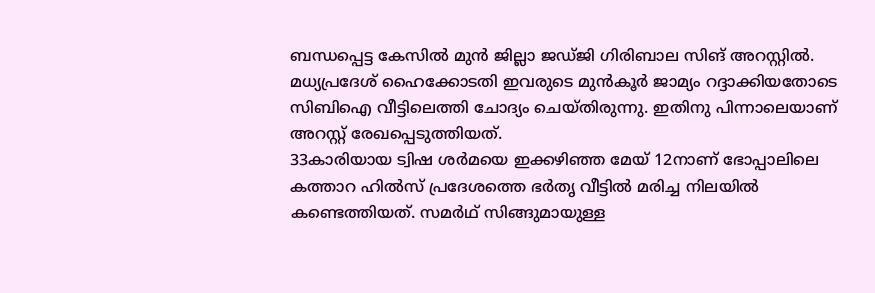ബന്ധപ്പെട്ട കേസിൽ മുൻ ജില്ലാ ജഡ്ജി ഗിരിബാല സിങ് അറസ്റ്റിൽ. മധ്യപ്രദേശ് ഹൈക്കോടതി ഇവരുടെ മുൻകൂർ ജാമ്യം റദ്ദാക്കിയതോടെ സിബിഐ വീട്ടിലെത്തി ചോദ്യം ചെയ്തിരുന്നു. ഇതിനു പിന്നാലെയാണ് അറസ്റ്റ് രേഖപ്പെടുത്തിയത്.
33കാരിയായ ട്വിഷ ശർമയെ ഇക്കഴിഞ്ഞ മേയ് 12നാണ് ഭോപ്പാലിലെ കത്താറ ഹിൽസ് പ്രദേശത്തെ ഭർതൃ വീട്ടിൽ മരിച്ച നിലയിൽ കണ്ടെത്തിയത്. സമർഥ് സിങ്ങുമായുള്ള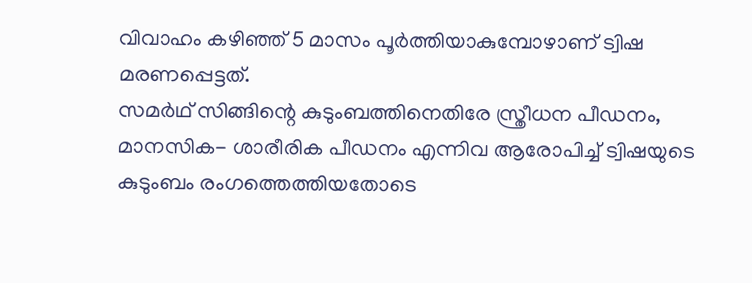വിവാഹം കഴിഞ്ഞ് 5 മാസം പൂർത്തിയാകുമ്പോഴാണ് ട്വിഷ മരണപ്പെട്ടത്.
സമർഥ് സിങ്ങിന്റെ കുടുംബത്തിനെതിരേ സ്ത്രീധന പീഡനം, മാനസിക- ശാരീരിക പീഡനം എന്നിവ ആരോപിച്ച് ട്വിഷയുടെ കുടുംബം രംഗത്തെത്തിയതോടെ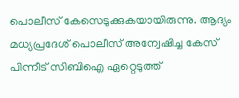പൊലീസ് കേസെടുക്കുകയായിരുന്നു. ആദ്യം മധ്യപ്രദേശ് പൊലീസ് അന്വേഷിച്ച കേസ് പിന്നീട് സിബിഐ ഏറ്റെടുത്ത്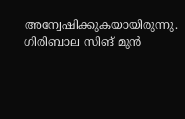അന്വേഷിക്കുകയായിരുന്നു.
ഗിരിബാല സിങ് മുൻ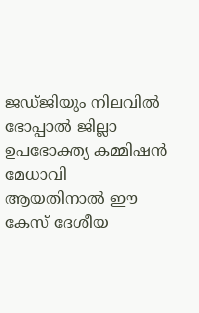ജഡ്ജിയും നിലവിൽ ഭോപ്പാൽ ജില്ലാ ഉപഭോക്ത്യ കമ്മിഷൻ മേധാവി ആയതിനാൽ ഈ കേസ് ദേശീയ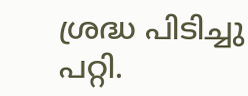ശ്രദ്ധ പിടിച്ചു പറ്റി.